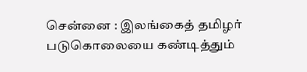சென்னை : இலங்கைத் தமிழர் படுகொலையை கண்டித்தும்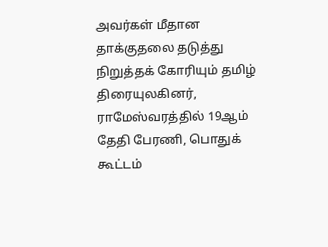அவர்கள் மீதான தாக்குதலை தடுத்து நிறுத்தக் கோரியும் தமிழ் திரையுலகினர், ராமேஸ்வரத்தில் 19ஆம் தேதி பேரணி, பொதுக் கூட்டம்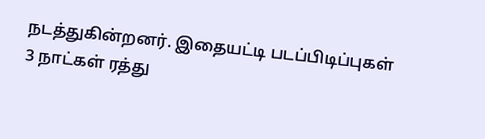நடத்துகின்றனர். இதையட்டி படப்பிடிப்புகள் 3 நாட்கள் ரத்து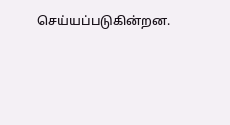செய்யப்படுகின்றன.